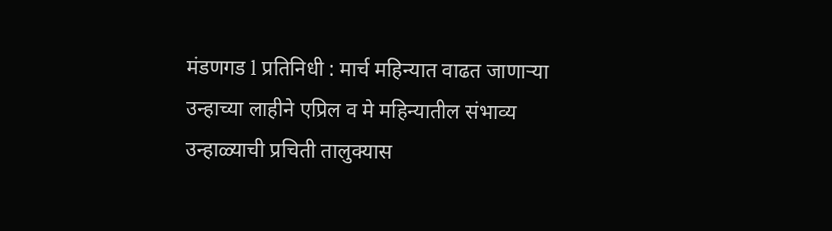मंडणगड l प्रतिनिधी : मार्च महिन्यात वाढत जाणाऱ्या उन्हाच्या लाहीने एप्रिल व मे महिन्यातील संभाव्य उन्हाळ्याची प्रचिती तालुक्यास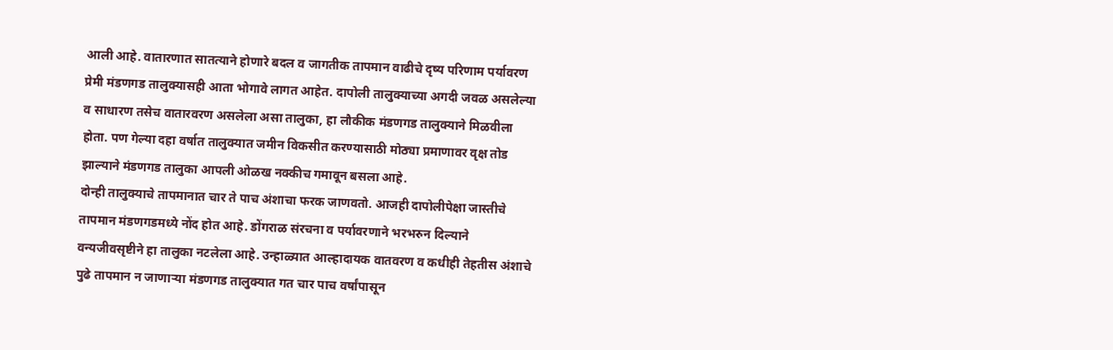आली आहे. वातारणात सातत्याने होणारे बदल व जागतीक तापमान वाढीचे दृष्य परिणाम पर्यावरण प्रेमी मंडणगड तालुक्यासही आता भोगावे लागत आहेत. दापोली तालुक्याच्या अगदी जवळ असलेल्या व साधारण तसेच वातारवरण असलेला असा तालुका, हा लौकीक मंडणगड तालुक्याने मिळवीला होता. पण गेल्या दहा वर्षात तालुक्यात जमीन विकसीत करण्यासाठी मोठ्या प्रमाणावर वृक्ष तोड झाल्याने मंडणगड तालुका आपली ओळख नक्कीच गमावून बसला आहे.
दोन्ही तालुक्याचे तापमानात चार ते पाच अंशाचा फरक जाणवतो. आजही दापोलीपेक्षा जास्तीचे तापमान मंडणगडमध्ये नोंद होत आहे. डोंगराळ संरचना व पर्यावरणाने भरभरुन दिल्याने वन्यजीवसृष्टीने हा तालुका नटलेला आहे. उन्हाळ्यात आल्हादायक वातवरण व कधीही तेहतीस अंशाचे पुढे तापमान न जाणाऱ्या मंडणगड तालुक्यात गत चार पाच वर्षांपासून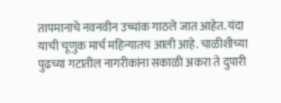तापमानाचे नवनवीन उच्चांक गाठले जात आहेत. यंदा याची चूणुक मार्च महिन्यातच आली आहे. चाळीशीच्या पुढच्या गटातील नागरीकांना सकाळी अकरा ते दुपारी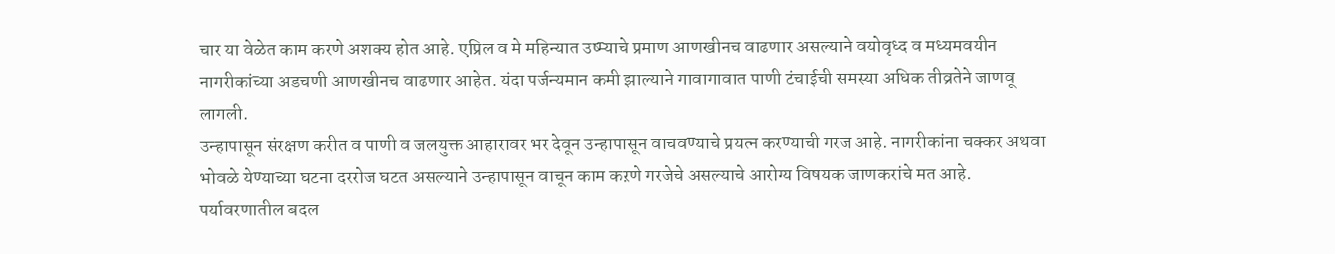चार या वेळेत काम करणे अशक्य होत आहे. एप्रिल व मे महिन्यात उष्म्याचे प्रमाण आणखीनच वाढणार असल्याने वयोवृध्द व मध्यमवयीन नागरीकांच्या अडचणी आणखीनच वाढणार आहेत. यंदा पर्जन्यमान कमी झाल्याने गावागावात पाणी टंचाईची समस्या अधिक तीव्रतेने जाणवू लागली.
उन्हापासून संरक्षण करीत व पाणी व जलयुक्त आहारावर भर देवून उन्हापासून वाचवण्याचे प्रयत्न करण्याची गरज आहे. नागरीकांना चक्कर अथवा भोवळे येण्याच्या घटना दररोज घटत असल्याने उन्हापासून वाचून काम कऱणे गरजेचे असल्याचे आरोग्य विषयक जाणकरांचे मत आहे. पर्यावरणातील बदल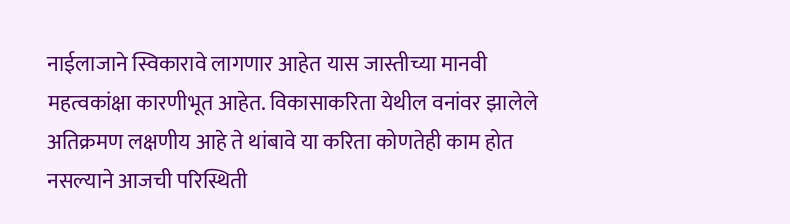नाईलाजाने स्विकारावे लागणार आहेत यास जास्तीच्या मानवी महत्वकांक्षा कारणीभूत आहेत. विकासाकरिता येथील वनांवर झालेले अतिक्रमण लक्षणीय आहे ते थांबावे या करिता कोणतेही काम होत नसल्याने आजची परिस्थिती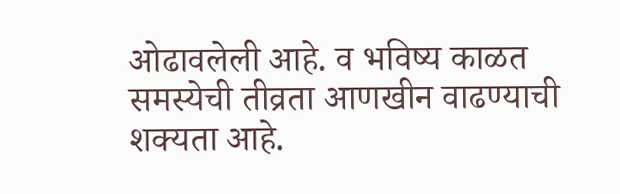ओढावलेली आहे. व भविष्य काळत समस्येची तीव्रता आणखीन वाढण्याची शक्यता आहे.